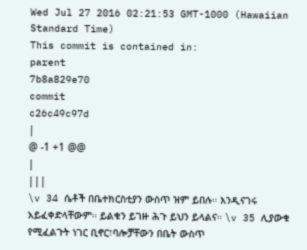Wed Jul 27 2016 02:21:53 GMT-1000 (Hawaiian Standard Time)
This commit is contained in:
parent
7b8a829e70
commit
c26c49c97d
|
@ -1 +1 @@
|
|||
\v 34 ሴቶች በቤተክርስቲያን ውስጥ ዝም ይበሉ። እንዲናገሩ አይፈቀድላቸውም። ይልቁን ይገዙ ሕጉ ይህን ይላልና። \v 35 ሊያውቁ የሚፈልጉት ነገር ቢኖር፣ባሎቻቸውን በቤት ውስጥ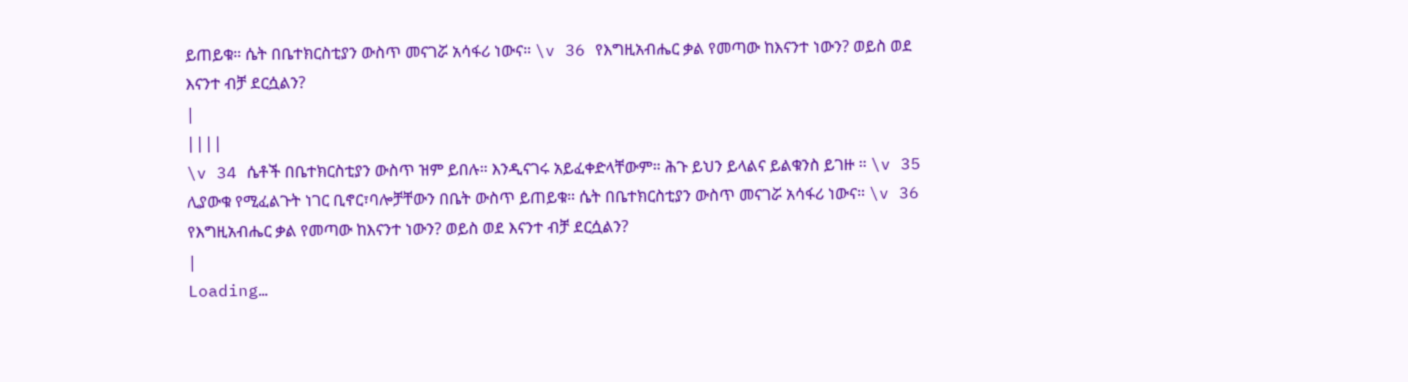ይጠይቁ። ሴት በቤተክርስቲያን ውስጥ መናገሯ አሳፋሪ ነውና። \v 36 የእግዚአብሔር ቃል የመጣው ከእናንተ ነውን? ወይስ ወደ እናንተ ብቻ ደርሷልን?
|
||||
\v 34 ሴቶች በቤተክርስቲያን ውስጥ ዝም ይበሉ። እንዲናገሩ አይፈቀድላቸውም። ሕጉ ይህን ይላልና ይልቁንስ ይገዙ ። \v 35 ሊያውቁ የሚፈልጉት ነገር ቢኖር፣ባሎቻቸውን በቤት ውስጥ ይጠይቁ። ሴት በቤተክርስቲያን ውስጥ መናገሯ አሳፋሪ ነውና። \v 36 የእግዚአብሔር ቃል የመጣው ከእናንተ ነውን? ወይስ ወደ እናንተ ብቻ ደርሷልን?
|
Loading…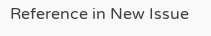Reference in New Issue